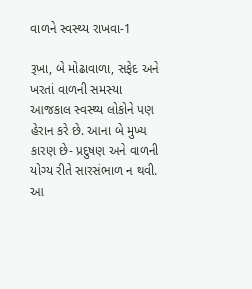વાળને સ્વસ્થ્ય રાખવા-1

રૂખા, બે મોઢાવાળા, સફેદ અને ખરતાં વાળની સમસ્યા આજકાલ સ્વસ્થ્ય લોકોને પણ હેરાન કરે છે. આના બે મુખ્ય કારણ છે- પ્રદુષણ અને વાળની યોગ્ય રીતે સારસંભાળ ન થવી. આ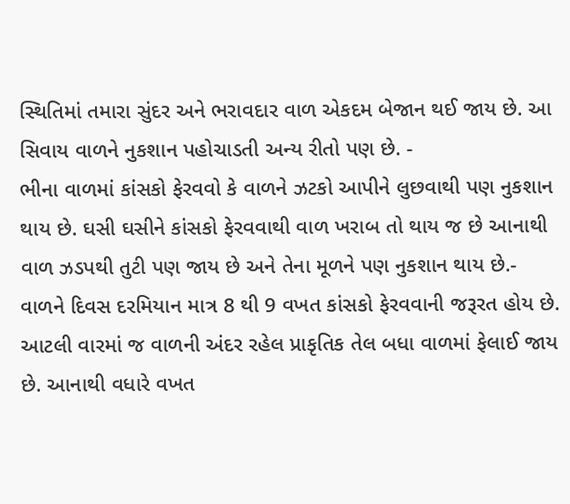સ્થિતિમાં તમારા સુંદર અને ભરાવદાર વાળ એકદમ બેજાન થઈ જાય છે. આ સિવાય વાળને નુકશાન પહોચાડતી અન્ય રીતો પણ છે. -
ભીના વાળમાં કાંસકો ફેરવવો કે વાળને ઝટકો આપીને લુછવાથી પણ નુકશાન થાય છે. ઘસી ઘસીને કાંસકો ફેરવવાથી વાળ ખરાબ તો થાય જ છે આનાથી વાળ ઝડપથી તુટી પણ જાય છે અને તેના મૂળને પણ નુકશાન થાય છે.-
વાળને દિવસ દરમિયાન માત્ર 8 થી 9 વખત કાંસકો ફેરવવાની જરૂરત હોય છે. આટલી વારમાં જ વાળની અંદર રહેલ પ્રાકૃતિક તેલ બધા વાળમાં ફેલાઈ જાય છે. આનાથી વધારે વખત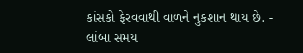કાંસકો ફેરવવાથી વાળને નુકશાન થાય છે. -
લાંબા સમય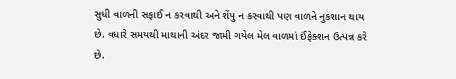સુધી વાળની સફાઈ ન કરવાથી અને શેંપુ ન કરવાથી પણ વાળને નુકશાન થાય છે. વધારે સમયથી માથાની અંદર જામી ગયેલ મેલ વાળમાં ઈંફેક્શન ઉત્પન્ન કરે છે.